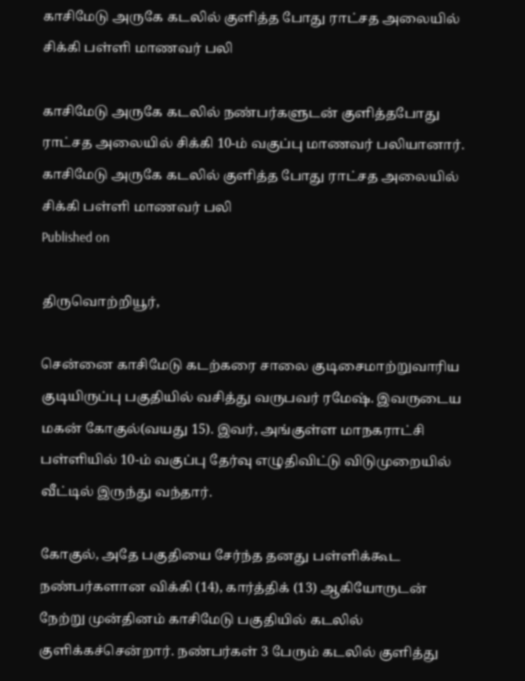காசிமேடு அருகே கடலில் குளித்த போது ராட்சத அலையில் சிக்கி பள்ளி மாணவர் பலி

காசிமேடு அருகே கடலில் நண்பர்களுடன் குளித்தபோது ராட்சத அலையில் சிக்கி 10-ம் வகுப்பு மாணவர் பலியானார்.
காசிமேடு அருகே கடலில் குளித்த போது ராட்சத அலையில் சிக்கி பள்ளி மாணவர் பலி
Published on

திருவொற்றியூர்,

சென்னை காசிமேடு கடற்கரை சாலை குடிசைமாற்றுவாரிய குடியிருப்பு பகுதியில் வசித்து வருபவர் ரமேஷ். இவருடைய மகன் கோகுல்(வயது 15). இவர், அங்குள்ள மாநகராட்சி பள்ளியில் 10-ம் வகுப்பு தேர்வு எழுதிவிட்டு விடுமுறையில் வீட்டில் இருந்து வந்தார்.

கோகுல், அதே பகுதியை சேர்ந்த தனது பள்ளிக்கூட நண்பர்களான விக்கி (14), கார்த்திக் (13) ஆகியோருடன் நேற்று முன்தினம் காசிமேடு பகுதியில் கடலில் குளிக்கச்சென்றார். நண்பர்கள் 3 பேரும் கடலில் குளித்து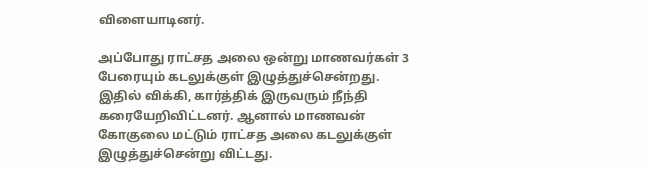விளையாடினர்.

அப்போது ராட்சத அலை ஒன்று மாணவர்கள் 3 பேரையும் கடலுக்குள் இழுத்துச்சென்றது. இதில் விக்கி, கார்த்திக் இருவரும் நீந்தி கரையேறிவிட்டனர். ஆனால் மாணவன் கோகுலை மட்டும் ராட்சத அலை கடலுக்குள் இழுத்துச்சென்று விட்டது.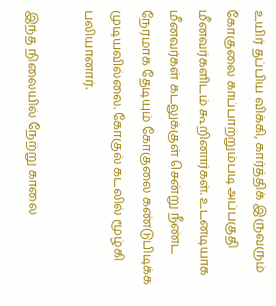உயிர் தப்பிய விக்கி, கார்த்திக் இருவரும் கோகுலை காப்பாற்றும்படி அப்பகுதி மீனவர்களிடம் கூறினார்கள். உடனடியாக மீனவர்கள் கடலுக்குள் சென்று நீண்ட நேரமாக தேடியும் கோகுலை கண்டுபிடிக்க முடியவில்லை. கோகுல் கடலில் மூழ்கி பலியானார்.

இந்த நிலையில் நேற்று காலை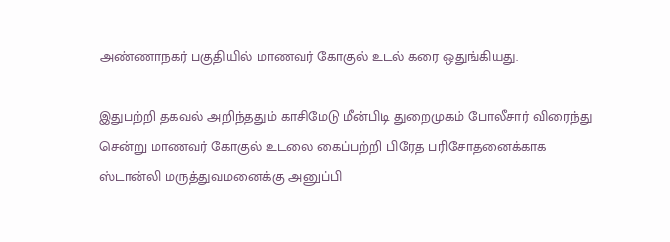அண்ணாநகர் பகுதியில் மாணவர் கோகுல் உடல் கரை ஒதுங்கியது.

இதுபற்றி தகவல் அறிந்ததும் காசிமேடு மீன்பிடி துறைமுகம் போலீசார் விரைந்து சென்று மாணவர் கோகுல் உடலை கைப்பற்றி பிரேத பரிசோதனைக்காக ஸ்டான்லி மருத்துவமனைக்கு அனுப்பி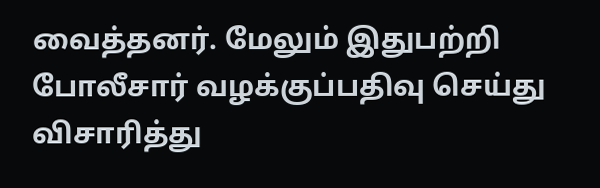வைத்தனர். மேலும் இதுபற்றி போலீசார் வழக்குப்பதிவு செய்து விசாரித்து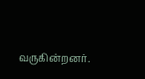வருகின்றனர்.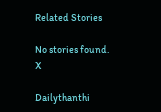Related Stories

No stories found.
X

Dailythanthi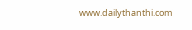www.dailythanthi.com